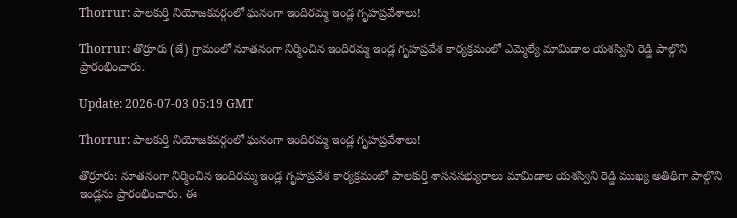Thorrur: పాలకుర్తి నియోజకవర్గంలో ఘనంగా ఇందిరమ్మ ఇండ్ల గృహప్రవేశాలు!

Thorrur: తొర్రూరు (జే) గ్రామంలో నూతనంగా నిర్మించిన ఇందిరమ్మ ఇండ్ల గృహప్రవేశ కార్యక్రమంలో ఎమ్మెల్యే మామిడాల యశస్విని రెడ్డి పాల్గొని ప్రారంభించారు.

Update: 2026-07-03 05:19 GMT

Thorrur: పాలకుర్తి నియోజకవర్గంలో ఘనంగా ఇందిరమ్మ ఇండ్ల గృహప్రవేశాలు!

తొర్రూరు: నూతనంగా నిర్మించిన ఇందిరమ్మ ఇండ్ల గృహప్రవేశ కార్యక్రమంలో పాలకుర్తి శాసనసభ్యురాలు మామిడాల యశస్విని రెడ్డి ముఖ్య అతిథిగా పాల్గొని ఇండ్లను ప్రారంభించారు. ఈ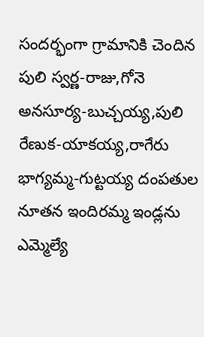సందర్భంగా గ్రామానికి చెందిన పులి స్వర్ణ-రాజు,గోనె అనసూర్య-బుచ్చయ్య,పులి రేణుక-యాకయ్య,రాగేరు భాగ్యమ్మ-గుట్టయ్య దంపతుల నూతన ఇందిరమ్మ ఇండ్లను ఎమ్మెల్యే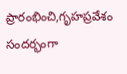ప్రారంభించి,గృహప్రవేశం సందర్భంగా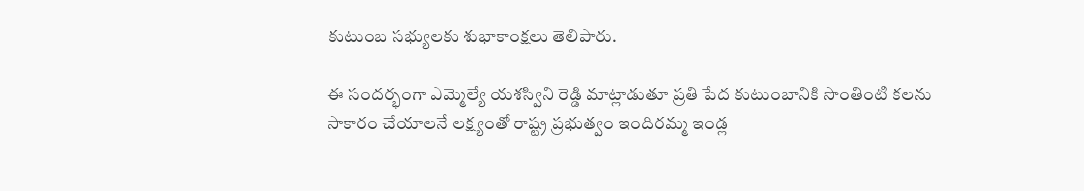కుటుంబ సభ్యులకు శుభాకాంక్షలు తెలిపారు.

ఈ సందర్భంగా ఎమ్మెల్యే యశస్విని రెడ్డి మాట్లాడుతూ ప్రతి పేద కుటుంబానికి సొంతింటి కలను సాకారం చేయాలనే లక్ష్యంతో రాష్ట్ర ప్రభుత్వం ఇందిరమ్మ ఇండ్ల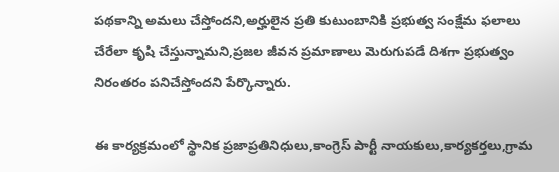పథకాన్ని అమలు చేస్తోందని,అర్హులైన ప్రతి కుటుంబానికి ప్రభుత్వ సంక్షేమ ఫలాలు చేరేలా కృషి చేస్తున్నామని,ప్రజల జీవన ప్రమాణాలు మెరుగుపడే దిశగా ప్రభుత్వం నిరంతరం పనిచేస్తోందని పేర్కొన్నారు.

ఈ కార్యక్రమంలో స్థానిక ప్రజాప్రతినిధులు,కాంగ్రెస్ పార్టీ నాయకులు,కార్యకర్తలు,గ్రామ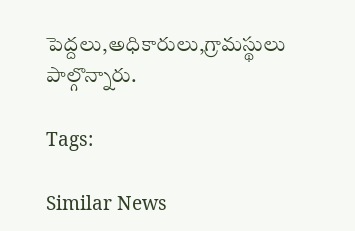పెద్దలు,అధికారులు,గ్రామస్థులు పాల్గొన్నారు.

Tags:

Similar News